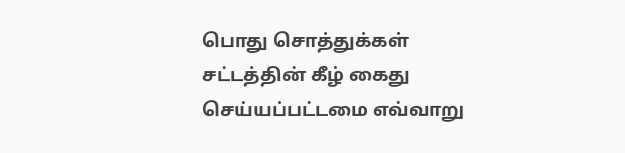பொது சொத்துக்கள் சட்டத்தின் கீழ் கைது செய்யப்பட்டமை எவ்வாறு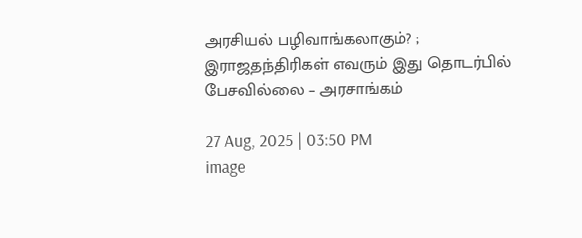அரசியல் பழிவாங்கலாகும்? ; இராஜதந்திரிகள் எவரும் இது தொடர்பில் பேசவில்லை – அரசாங்கம்

27 Aug, 2025 | 03:50 PM
image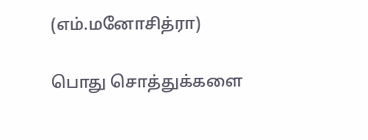(எம்.மனோசித்ரா)

பொது சொத்துக்களை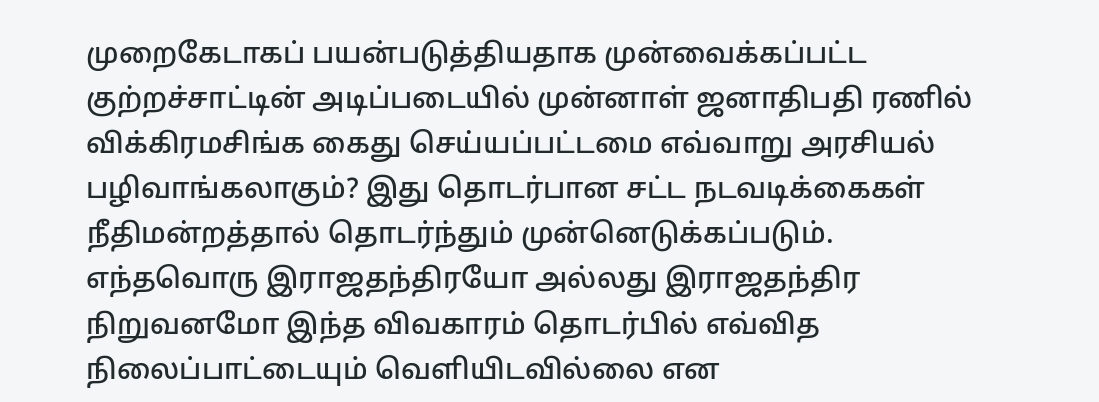முறைகேடாகப் பயன்படுத்தியதாக முன்வைக்கப்பட்ட குற்றச்சாட்டின் அடிப்படையில் முன்னாள் ஜனாதிபதி ரணில் விக்கிரமசிங்க கைது செய்யப்பட்டமை எவ்வாறு அரசியல் பழிவாங்கலாகும்? இது தொடர்பான சட்ட நடவடிக்கைகள் நீதிமன்றத்தால் தொடர்ந்தும் முன்னெடுக்கப்படும். எந்தவொரு இராஜதந்திரயோ அல்லது இராஜதந்திர நிறுவனமோ இந்த விவகாரம் தொடர்பில் எவ்வித நிலைப்பாட்டையும் வெளியிடவில்லை என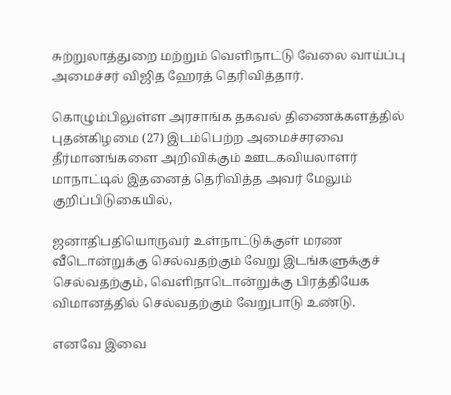சுற்றுலாத்துறை மற்றும் வெளிநாட்டு வேலை வாய்ப்பு அமைச்சர் விஜித ஹேரத் தெரிவித்தார்.

கொழும்பிலுள்ள அரசாங்க தகவல் திணைக்களத்தில்  புதன்கிழமை (27) இடம்பெற்ற அமைச்சரவை தீர்மானங்களை அறிவிக்கும் ஊடகவியலாளர் மாநாட்டில் இதனைத் தெரிவித்த அவர் மேலும் குறிப்பிடுகையில்,

ஜனாதிபதியொருவர் உள்நாட்டுக்குள் மரண வீடொன்றுக்கு செல்வதற்கும் வேறு இடங்களுக்குச் செல்வதற்கும், வெளிநாடொன்றுக்கு பிரத்தியேக விமானத்தில் செல்வதற்கும் வேறுபாடு உண்டு.

எனவே இவை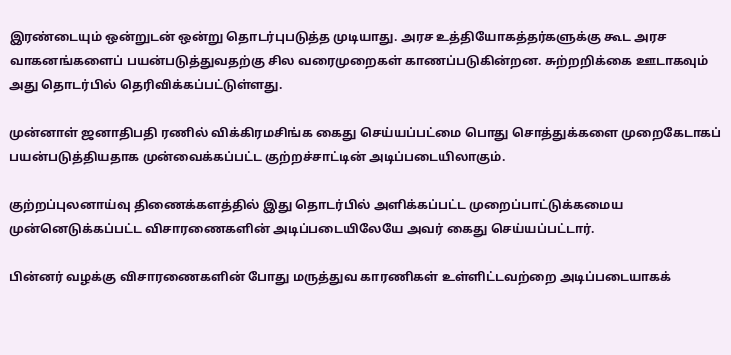இரண்டையும் ஒன்றுடன் ஒன்று தொடர்புபடுத்த முடியாது. அரச உத்தியோகத்தர்களுக்கு கூட அரச வாகனங்களைப் பயன்படுத்துவதற்கு சில வரைமுறைகள் காணப்படுகின்றன. சுற்றறிக்கை ஊடாகவும் அது தொடர்பில் தெரிவிக்கப்பட்டுள்ளது.

முன்னாள் ஜனாதிபதி ரணில் விக்கிரமசிங்க கைது செய்யப்பட்மை பொது சொத்துக்களை முறைகேடாகப் பயன்படுத்தியதாக முன்வைக்கப்பட்ட குற்றச்சாட்டின் அடிப்படையிலாகும்.

குற்றப்புலனாய்வு திணைக்களத்தில் இது தொடர்பில் அளிக்கப்பட்ட முறைப்பாட்டுக்கமைய முன்னெடுக்கப்பட்ட விசாரணைகளின் அடிப்படையிலேயே அவர் கைது செய்யப்பட்டார்.

பின்னர் வழக்கு விசாரணைகளின் போது மருத்துவ காரணிகள் உள்ளிட்டவற்றை அடிப்படையாகக்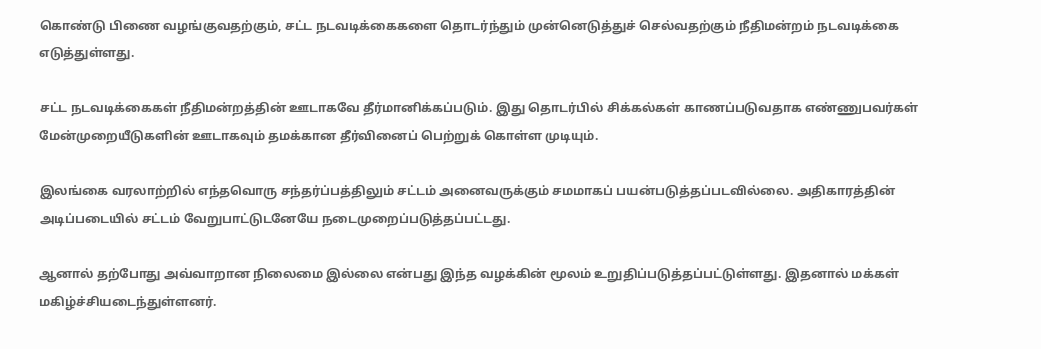கொண்டு பிணை வழங்குவதற்கும், சட்ட நடவடிக்கைகளை தொடர்ந்தும் முன்னெடுத்துச் செல்வதற்கும் நீதிமன்றம் நடவடிக்கை எடுத்துள்ளது.

சட்ட நடவடிக்கைகள் நீதிமன்றத்தின் ஊடாகவே தீர்மானிக்கப்படும். இது தொடர்பில் சிக்கல்கள் காணப்படுவதாக எண்ணுபவர்கள் மேன்முறையீடுகளின் ஊடாகவும் தமக்கான தீர்வினைப் பெற்றுக் கொள்ள முடியும்.

இலங்கை வரலாற்றில் எந்தவொரு சந்தர்ப்பத்திலும் சட்டம் அனைவருக்கும் சமமாகப் பயன்படுத்தப்படவில்லை. அதிகாரத்தின் அடிப்படையில் சட்டம் வேறுபாட்டுடனேயே நடைமுறைப்படுத்தப்பட்டது.

ஆனால் தற்போது அவ்வாறான நிலைமை இல்லை என்பது இந்த வழக்கின் மூலம் உறுதிப்படுத்தப்பட்டுள்ளது. இதனால் மக்கள் மகிழ்ச்சியடைந்துள்ளனர்.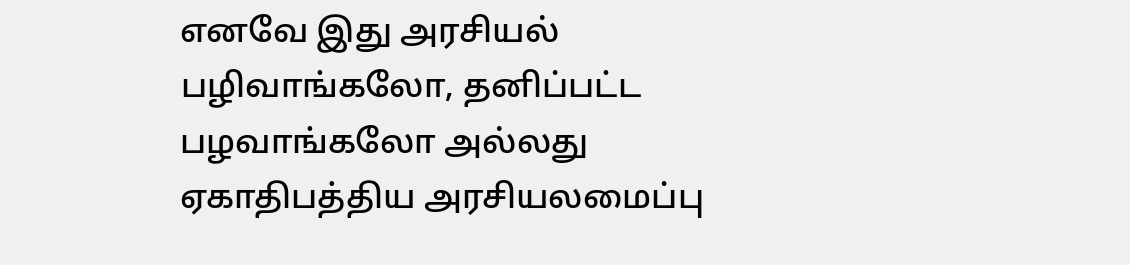எனவே இது அரசியல் பழிவாங்கலோ, தனிப்பட்ட பழவாங்கலோ அல்லது ஏகாதிபத்திய அரசியலமைப்பு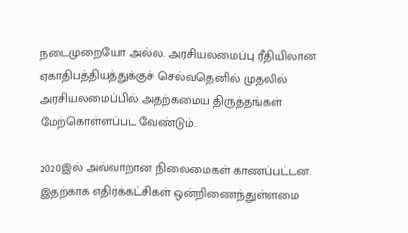நடைமுறையோ அல்ல. அரசியலமைப்பு ரீதியிலான ஏகாதிபத்தியத்துக்குச் செல்வதெனில் முதலில் அரசியலமைப்பில் அதற்கமைய திருத்தங்கள் மேற்கொள்ளப்பட வேண்டும்.

2020இல் அவ்வாறான நிலைமைகள் காணப்பட்டன. இதற்காக எதிர்க்கட்சிகள் ஒன்றிணைந்துள்ளமை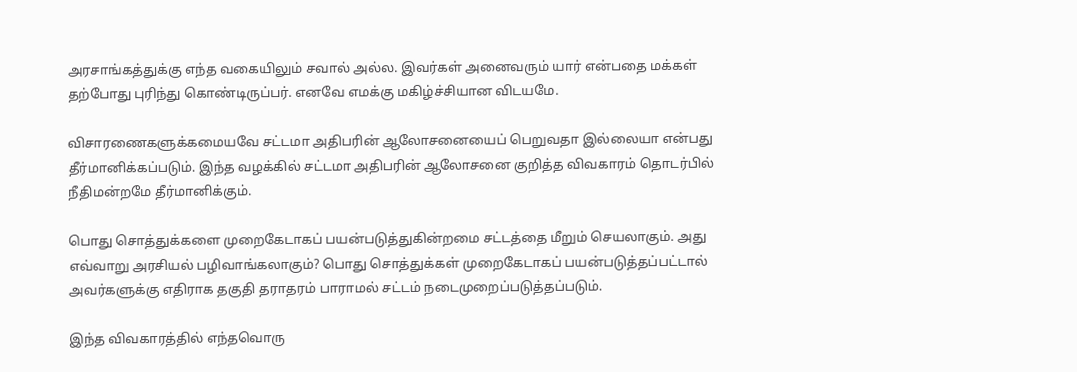அரசாங்கத்துக்கு எந்த வகையிலும் சவால் அல்ல. இவர்கள் அனைவரும் யார் என்பதை மக்கள் தற்போது புரிந்து கொண்டிருப்பர். எனவே எமக்கு மகிழ்ச்சியான விடயமே.

விசாரணைகளுக்கமையவே சட்டமா அதிபரின் ஆலோசனையைப் பெறுவதா இல்லையா என்பது தீர்மானிக்கப்படும். இந்த வழக்கில் சட்டமா அதிபரின் ஆலோசனை குறித்த விவகாரம் தொடர்பில் நீதிமன்றமே தீர்மானிக்கும்.

பொது சொத்துக்களை முறைகேடாகப் பயன்படுத்துகின்றமை சட்டத்தை மீறும் செயலாகும். அது எவ்வாறு அரசியல் பழிவாங்கலாகும்? பொது சொத்துக்கள் முறைகேடாகப் பயன்படுத்தப்பட்டால் அவர்களுக்கு எதிராக தகுதி தராதரம் பாராமல் சட்டம் நடைமுறைப்படுத்தப்படும்.

இந்த விவகாரத்தில் எந்தவொரு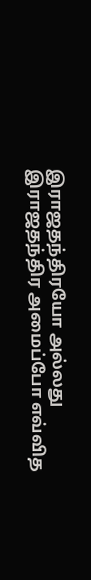இராஜதந்திரயோ அல்லது இராஜதந்திர அமைப்போ எவ்வித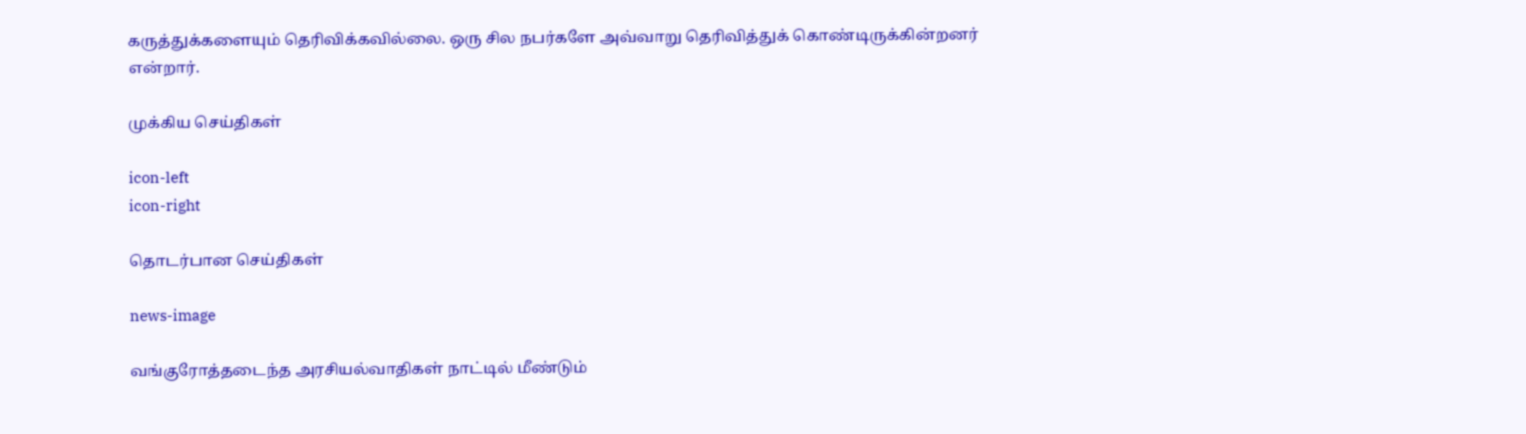கருத்துக்களையும் தெரிவிக்கவில்லை. ஒரு சில நபர்களே அவ்வாறு தெரிவித்துக் கொண்டிருக்கின்றனர் என்றார்.

முக்கிய செய்திகள்

icon-left
icon-right

தொடர்பான செய்திகள்

news-image

வங்குரோத்தடைந்த அரசியல்வாதிகள் நாட்டில் மீண்டும்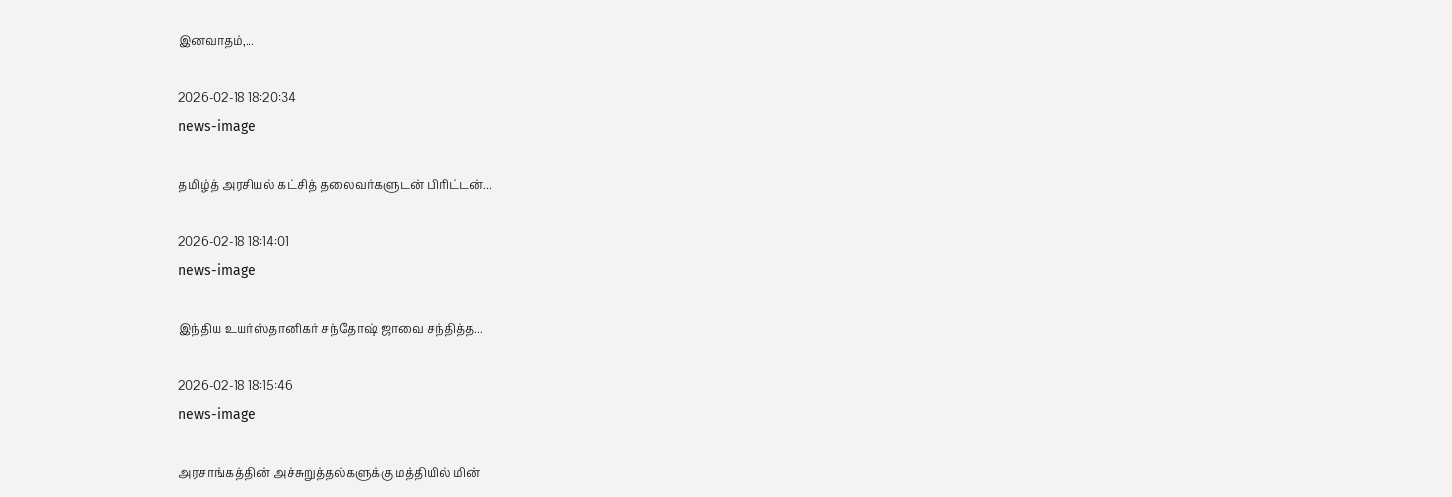இனவாதம்,...

2026-02-18 18:20:34
news-image

தமிழ்த் அரசியல் கட்சித் தலைவர்களுடன் பிரிட்டன்...

2026-02-18 18:14:01
news-image

இந்திய உயர்ஸ்தானிகர் சந்தோஷ் ஜாவை சந்தித்த...

2026-02-18 18:15:46
news-image

அரசாங்கத்தின் அச்சுறுத்தல்களுக்கு மத்தியில் மின்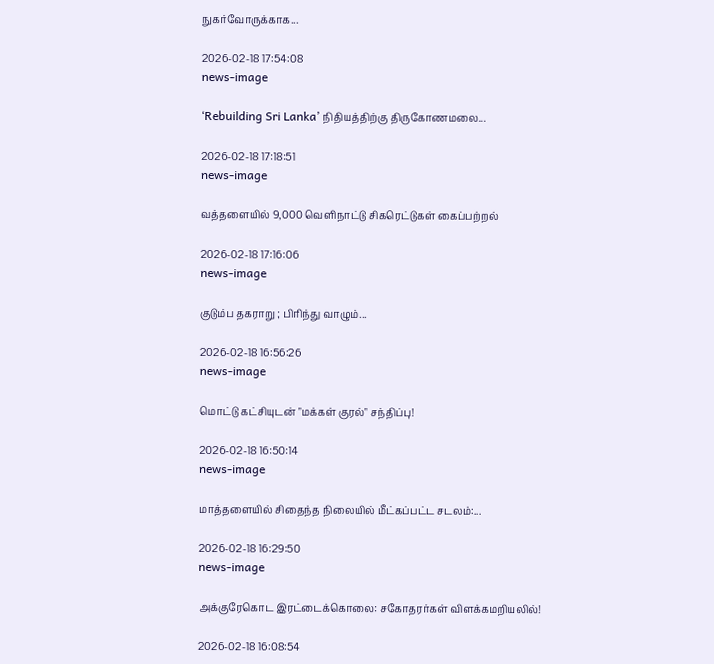நுகர்வோருக்காக...

2026-02-18 17:54:08
news-image

‘Rebuilding Sri Lanka’ நிதியத்திற்கு திருகோணமலை...

2026-02-18 17:18:51
news-image

வத்தளையில் 9,000 வெளிநாட்டு சிகரெட்டுகள் கைப்பற்றல்

2026-02-18 17:16:06
news-image

குடும்ப தகராறு ; பிரிந்து வாழும்...

2026-02-18 16:56:26
news-image

மொட்டு கட்சியுடன் "மக்கள் குரல்" சந்திப்பு!

2026-02-18 16:50:14
news-image

மாத்தளையில் சிதைந்த நிலையில் மீட்கப்பட்ட சடலம்:...

2026-02-18 16:29:50
news-image

அக்குரேகொட இரட்டைக்கொலை: சகோதரர்கள் விளக்கமறியலில்!

2026-02-18 16:08:54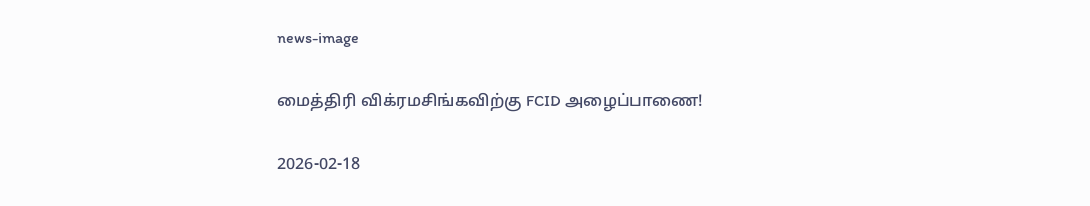news-image

மைத்திரி விக்ரமசிங்கவிற்கு FCID அழைப்பாணை!

2026-02-18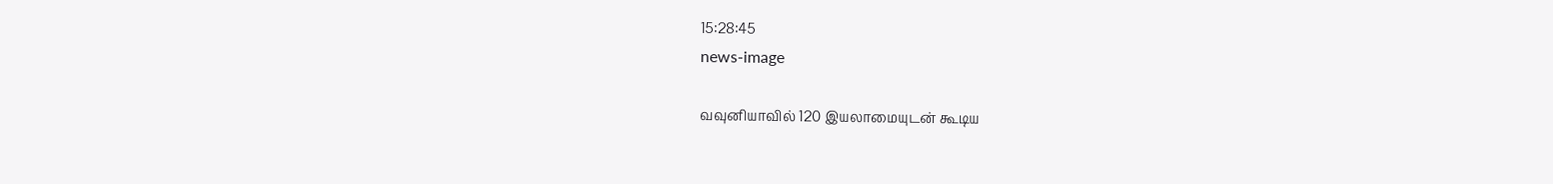15:28:45
news-image

வவுனியாவில் 120 இயலாமையுடன் கூடிய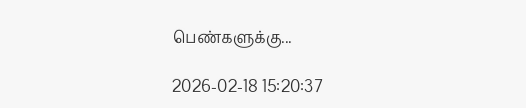பெண்களுக்கு...

2026-02-18 15:20:37